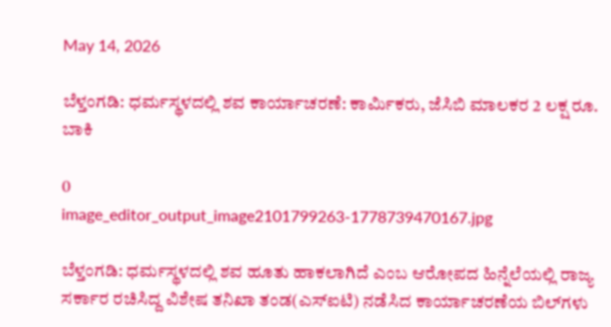May 14, 2026

ಬೆಳ್ತಂಗಡಿ: ಧರ್ಮಸ್ಥಳದಲ್ಲಿ ಶವ ಕಾರ್ಯಾಚರಣೆ: ಕಾರ್ಮಿಕರು, ಜೆಸಿಬಿ ಮಾಲಕರ 2 ಲಕ್ಷ ರೂ. ಬಾಕಿ

0
image_editor_output_image2101799263-1778739470167.jpg

ಬೆಳ್ತಂಗಡಿ: ಧರ್ಮಸ್ಥಳದಲ್ಲಿ ಶವ ಹೂತು ಹಾಕಲಾಗಿದೆ ಎಂಬ ಆರೋಪದ ಹಿನ್ನೆಲೆಯಲ್ಲಿ ರಾಜ್ಯ ಸರ್ಕಾರ ರಚಿಸಿದ್ದ ವಿಶೇಷ ತನಿಖಾ ತಂಡ(ಎಸ್‌ಐಟಿ) ನಡೆಸಿದ ಕಾರ್ಯಾಚರಣೆಯ ಬಿಲ್‌ಗಳು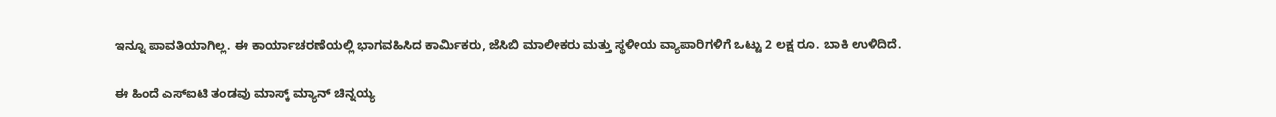ಇನ್ನೂ ಪಾವತಿಯಾಗಿಲ್ಲ. ಈ ಕಾರ್ಯಾಚರಣೆಯಲ್ಲಿ ಭಾಗವಹಿಸಿದ ಕಾರ್ಮಿಕರು, ಜೆಸಿಬಿ ಮಾಲೀಕರು ಮತ್ತು ಸ್ಥಳೀಯ ವ್ಯಾಪಾರಿಗಳಿಗೆ ಒಟ್ಟು 2 ಲಕ್ಷ ರೂ. ಬಾಕಿ ಉಳಿದಿದೆ.

ಈ ಹಿಂದೆ ಎಸ್‌ಐಟಿ ತಂಡವು ಮಾಸ್ಕ್ ಮ್ಯಾನ್ ಚಿನ್ನಯ್ಯ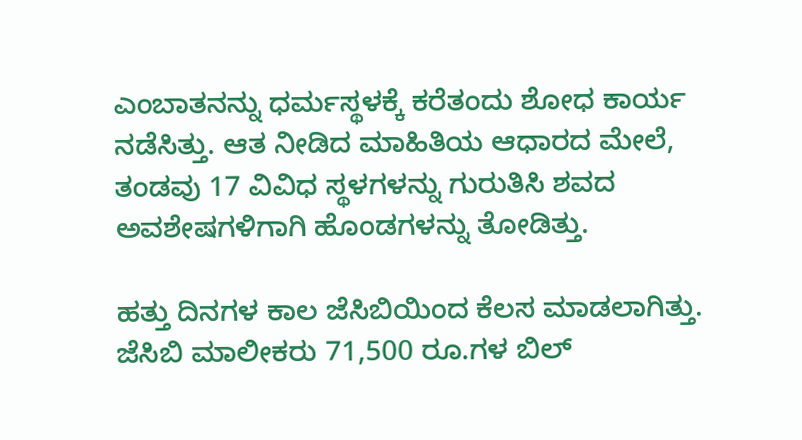ಎಂಬಾತನನ್ನು ಧರ್ಮಸ್ಥಳಕ್ಕೆ ಕರೆತಂದು ಶೋಧ ಕಾರ್ಯ ನಡೆಸಿತ್ತು. ಆತ ನೀಡಿದ ಮಾಹಿತಿಯ ಆಧಾರದ ಮೇಲೆ, ತಂಡವು 17 ವಿವಿಧ ಸ್ಥಳಗಳನ್ನು ಗುರುತಿಸಿ ಶವದ ಅವಶೇಷಗಳಿಗಾಗಿ ಹೊಂಡಗಳನ್ನು ತೋಡಿತ್ತು.

ಹತ್ತು ದಿನಗಳ ಕಾಲ ಜೆಸಿಬಿಯಿಂದ ಕೆಲಸ ಮಾಡಲಾಗಿತ್ತು. ಜೆಸಿಬಿ ಮಾಲೀಕರು 71,500 ರೂ.ಗಳ ಬಿಲ್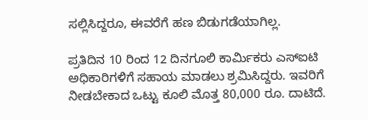ಸಲ್ಲಿಸಿದ್ದರೂ, ಈವರೆಗೆ ಹಣ ಬಿಡುಗಡೆಯಾಗಿಲ್ಲ.

ಪ್ರತಿದಿನ 10 ರಿಂದ 12 ದಿನಗೂಲಿ ಕಾರ್ಮಿಕರು ಎಸ್‌ಐಟಿ ಅಧಿಕಾರಿಗಳಿಗೆ ಸಹಾಯ ಮಾಡಲು ಶ್ರಮಿಸಿದ್ದರು. ಇವರಿಗೆ ನೀಡಬೇಕಾದ ಒಟ್ಟು ಕೂಲಿ ಮೊತ್ತ 80,000 ರೂ. ದಾಟಿದೆ.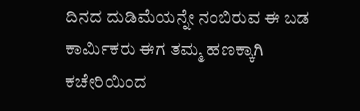ದಿನದ ದುಡಿಮೆಯನ್ನೇ ನಂಬಿರುವ ಈ ಬಡ ಕಾರ್ಮಿಕರು ಈಗ ತಮ್ಮ ಹಣಕ್ಕಾಗಿ ಕಚೇರಿಯಿಂದ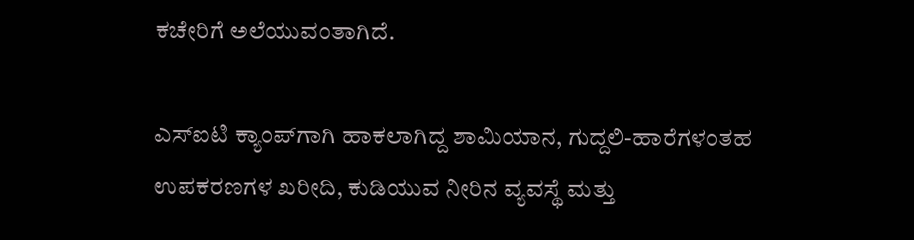ಕಚೇರಿಗೆ ಅಲೆಯುವಂತಾಗಿದೆ.

ಎಸ್‌ಐಟಿ ಕ್ಯಾಂಪ್‌ಗಾಗಿ ಹಾಕಲಾಗಿದ್ದ ಶಾಮಿಯಾನ, ಗುದ್ದಲಿ-ಹಾರೆಗಳಂತಹ ಉಪಕರಣಗಳ ಖರೀದಿ, ಕುಡಿಯುವ ನೀರಿನ ವ್ಯವಸ್ಥೆ ಮತ್ತು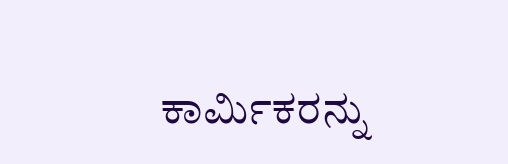ಕಾರ್ಮಿಕರನ್ನು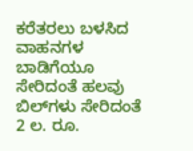ಕರೆತರಲು ಬಳಸಿದ ವಾಹನಗಳ ಬಾಡಿಗೆಯೂ ಸೇರಿದಂತೆ ಹಲವು ಬಿಲ್‌ಗಳು ಸೇರಿದಂತೆ 2 ಲ. ರೂ.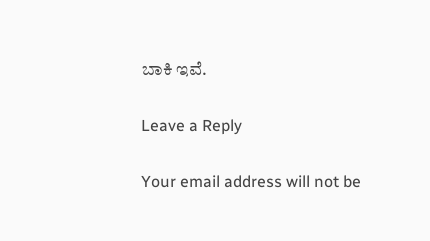ಬಾಕಿ ಇವೆ.

Leave a Reply

Your email address will not be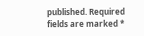published. Required fields are marked *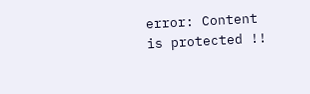error: Content is protected !!